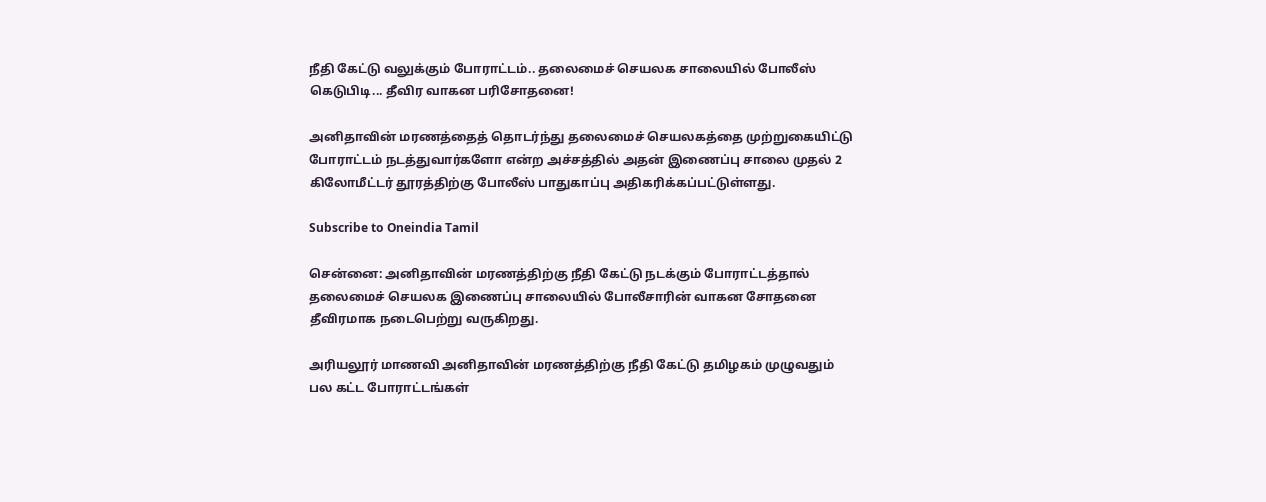நீதி கேட்டு வலுக்கும் போராட்டம்.. தலைமைச் செயலக சாலையில் போலீஸ் கெடுபிடி... தீவிர வாகன பரிசோதனை!

அனிதாவின் மரணத்தைத் தொடர்ந்து தலைமைச் செயலகத்தை முற்றுகையிட்டு போராட்டம் நடத்துவார்களோ என்ற அச்சத்தில் அதன் இணைப்பு சாலை முதல் 2 கிலோமீட்டர் தூரத்திற்கு போலீஸ் பாதுகாப்பு அதிகரிக்கப்பட்டுள்ளது.

Subscribe to Oneindia Tamil

சென்னை: அனிதாவின் மரணத்திற்கு நீதி கேட்டு நடக்கும் போராட்டத்தால் தலைமைச் செயலக இணைப்பு சாலையில் போலீசாரின் வாகன சோதனை தீவிரமாக நடைபெற்று வருகிறது.

அரியலூர் மாணவி அனிதாவின் மரணத்திற்கு நீதி கேட்டு தமிழகம் முழுவதும் பல கட்ட போராட்டங்கள்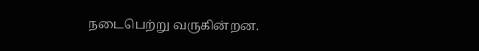நடைபெற்று வருகின்றன.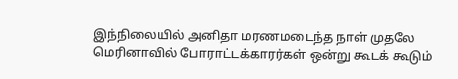இந்நிலையில் அனிதா மரணமடைந்த நாள் முதலே மெரினாவில் போராட்டக்காரர்கள் ஒன்று கூடக் கூடும்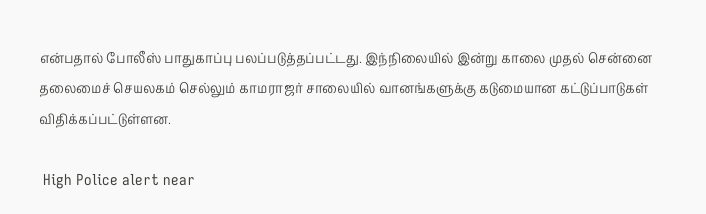என்பதால் போலீஸ் பாதுகாப்பு பலப்படுத்தப்பட்டது. இந்நிலையில் இன்று காலை முதல் சென்னை தலைமைச் செயலகம் செல்லும் காமராஜர் சாலையில் வானங்களுக்கு கடுமையான கட்டுப்பாடுகள் விதிக்கப்பட்டுள்ளன.

 High Police alert near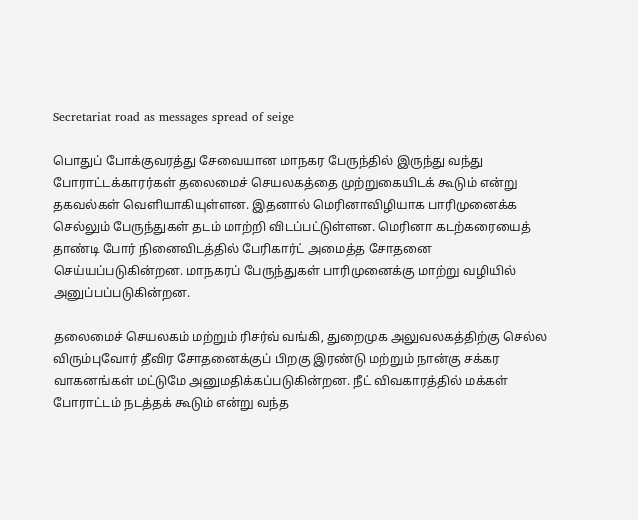Secretariat road as messages spread of seige

பொதுப் போக்குவரத்து சேவையான மாநகர பேருந்தில் இருந்து வந்து போராட்டக்காரர்கள் தலைமைச் செயலகத்தை முற்றுகையிடக் கூடும் என்று தகவல்கள் வெளியாகியுள்ளன. இதனால் மெரினாவிழியாக பாரிமுனைக்க செல்லும் பேருந்துகள் தடம் மாற்றி விடப்பட்டுள்ளன. மெரினா கடற்கரையைத் தாண்டி போர் நினைவிடத்தில் பேரிகார்ட் அமைத்த சோதனை செய்யப்படுகின்றன. மாநகரப் பேருந்துகள் பாரிமுனைக்கு மாற்று வழியில் அனுப்பப்படுகின்றன.

தலைமைச் செயலகம் மற்றும் ரிசர்வ் வங்கி, துறைமுக அலுவலகத்திற்கு செல்ல விரும்புவோர் தீவிர சோதனைக்குப் பிறகு இரண்டு மற்றும் நான்கு சக்கர வாகனங்கள் மட்டுமே அனுமதிக்கப்படுகின்றன. நீட் விவகாரத்தில் மக்கள் போராட்டம் நடத்தக் கூடும் என்று வந்த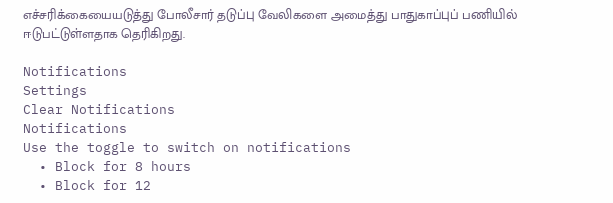எச்சரிக்கையையடுத்து போலீசார் தடுப்பு வேலிகளை அமைத்து பாதுகாப்புப் பணியில் ஈடுபட்டுள்ளதாக தெரிகிறது.

Notifications
Settings
Clear Notifications
Notifications
Use the toggle to switch on notifications
  • Block for 8 hours
  • Block for 12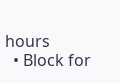hours
  • Block for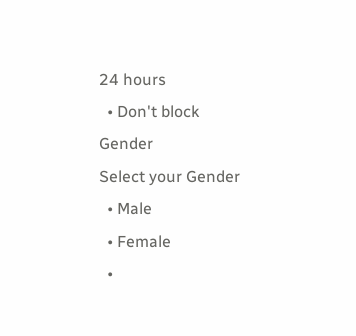24 hours
  • Don't block
Gender
Select your Gender
  • Male
  • Female
  •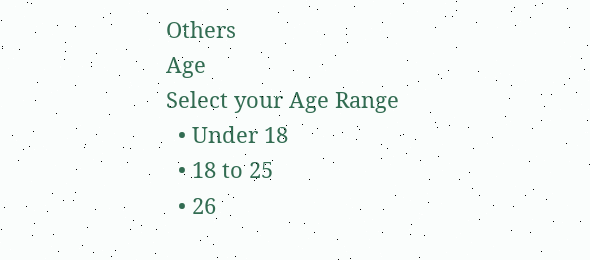Others
Age
Select your Age Range
  • Under 18
  • 18 to 25
  • 26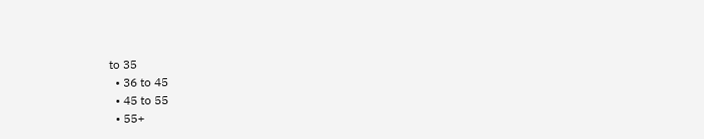to 35
  • 36 to 45
  • 45 to 55
  • 55+